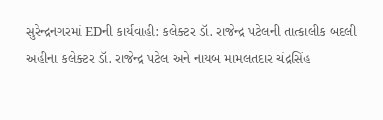સુરેન્દ્રનગરમાં EDની કાર્યવાહી: કલેક્ટર ડૉ. રાજેન્દ્ર પટેલની તાત્કાલીક બદલી
અહીના કલેક્ટર ડૉ. રાજેન્દ્ર પટેલ અને નાયબ મામલતદાર ચંદ્રસિંહ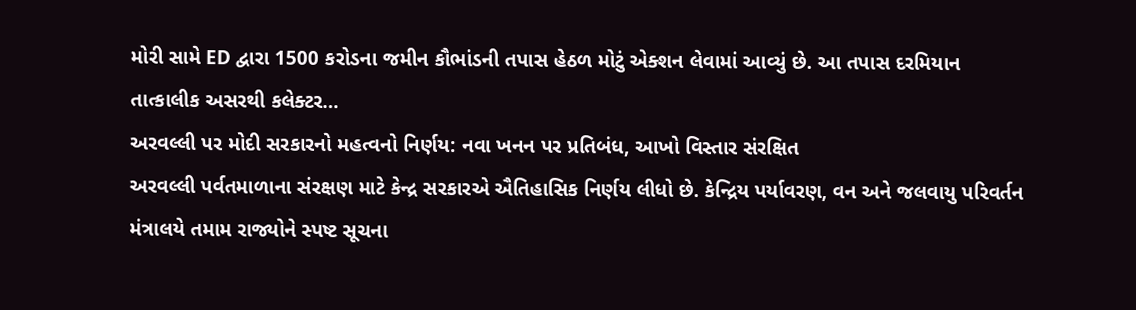મોરી સામે ED દ્વારા 1500 કરોડના જમીન કૌભાંડની તપાસ હેઠળ મોટું એક્શન લેવામાં આવ્યું છે. આ તપાસ દરમિયાન તાત્કાલીક અસરથી કલેક્ટર…
અરવલ્લી પર મોદી સરકારનો મહત્વનો નિર્ણય: નવા ખનન પર પ્રતિબંધ, આખો વિસ્તાર સંરક્ષિત
અરવલ્લી પર્વતમાળાના સંરક્ષણ માટે કેન્દ્ર સરકારએ ઐતિહાસિક નિર્ણય લીધો છે. કેન્દ્રિય પર્યાવરણ, વન અને જલવાયુ પરિવર્તન મંત્રાલયે તમામ રાજ્યોને સ્પષ્ટ સૂચના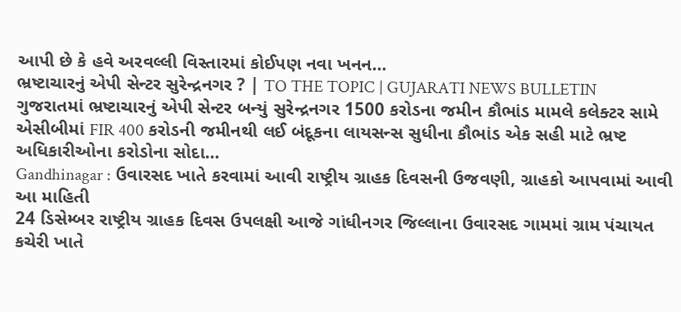આપી છે કે હવે અરવલ્લી વિસ્તારમાં કોઈપણ નવા ખનન…
ભ્રષ્ટાચારનું એપી સેન્ટર સુરેન્દ્રનગર ? | TO THE TOPIC | GUJARATI NEWS BULLETIN
ગુજરાતમાં ભ્રષ્ટાચારનું એપી સેન્ટર બન્યું સુરેન્દ્રનગર 1500 કરોડના જમીન કૌભાંડ મામલે કલેક્ટર સામે એસીબીમાં FIR 400 કરોડની જમીનથી લઈ બંદૂકના લાયસન્સ સુધીના કૌભાંડ એક સહી માટે ભ્રષ્ટ અધિકારીઓના કરોડોના સોદા…
Gandhinagar : ઉવારસદ ખાતે કરવામાં આવી રાષ્ટ્રીય ગ્રાહક દિવસની ઉજવણી, ગ્રાહકો આપવામાં આવી આ માહિતી
24 ડિસેમ્બર રાષ્ટ્રીય ગ્રાહક દિવસ ઉપલક્ષી આજે ગાંધીનગર જિલ્લાના ઉવારસદ ગામમાં ગ્રામ પંચાયત કચેરી ખાતે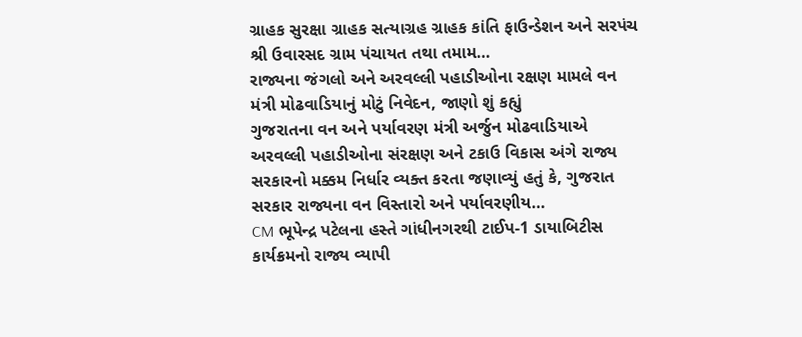ગ્રાહક સુરક્ષા ગ્રાહક સત્યાગ્રહ ગ્રાહક કાંતિ ફાઉન્ડેશન અને સરપંચ શ્રી ઉવારસદ ગ્રામ પંચાયત તથા તમામ…
રાજ્યના જંગલો અને અરવલ્લી પહાડીઓના રક્ષણ મામલે વન મંત્રી મોઢવાડિયાનું મોટું નિવેદન, જાણો શું કહ્યું
ગુજરાતના વન અને પર્યાવરણ મંત્રી અર્જુન મોઢવાડિયાએ અરવલ્લી પહાડીઓના સંરક્ષણ અને ટકાઉ વિકાસ અંગે રાજ્ય સરકારનો મક્કમ નિર્ધાર વ્યક્ત કરતા જણાવ્યું હતું કે, ગુજરાત સરકાર રાજ્યના વન વિસ્તારો અને પર્યાવરણીય…
CM ભૂપેન્દ્ર પટેલના હસ્તે ગાંધીનગરથી ટાઈપ-1 ડાયાબિટીસ કાર્યક્રમનો રાજ્ય વ્યાપી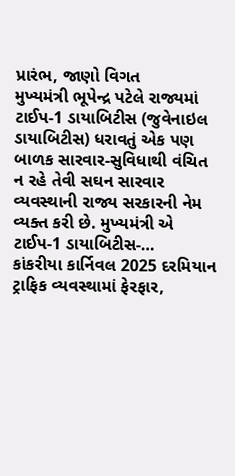પ્રારંભ, જાણો વિગત
મુખ્યમંત્રી ભૂપેન્દ્ર પટેલે રાજ્યમાં ટાઈપ-1 ડાયાબિટીસ (જુવેનાઇલ ડાયાબિટીસ) ધરાવતું એક પણ બાળક સારવાર-સુવિધાથી વંચિત ન રહે તેવી સઘન સારવાર વ્યવસ્થાની રાજ્ય સરકારની નેમ વ્યક્ત કરી છે. મુખ્યમંત્રી એ ટાઈપ-1 ડાયાબિટીસ-…
કાંકરીયા કાર્નિવલ 2025 દરમિયાન ટ્રાફિક વ્યવસ્થામાં ફેરફાર,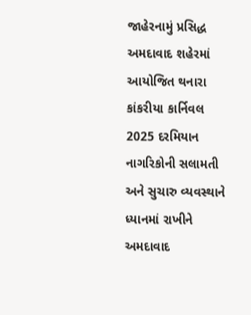જાહેરનામું પ્રસિદ્ધ
અમદાવાદ શહેરમાં આયોજિત થનારા કાંકરીયા કાર્નિવલ 2025 દરમિયાન નાગરિકોની સલામતી અને સુચારુ વ્યવસ્થાને ધ્યાનમાં રાખીને અમદાવાદ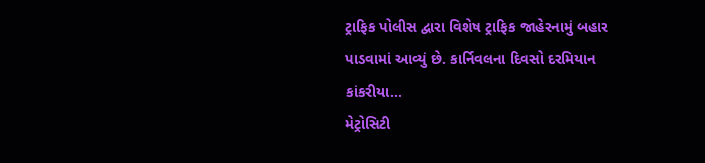ટ્રાફિક પોલીસ દ્વારા વિશેષ ટ્રાફિક જાહેરનામું બહાર પાડવામાં આવ્યું છે. કાર્નિવલના દિવસો દરમિયાન કાંકરીયા…
મેટ્રોસિટી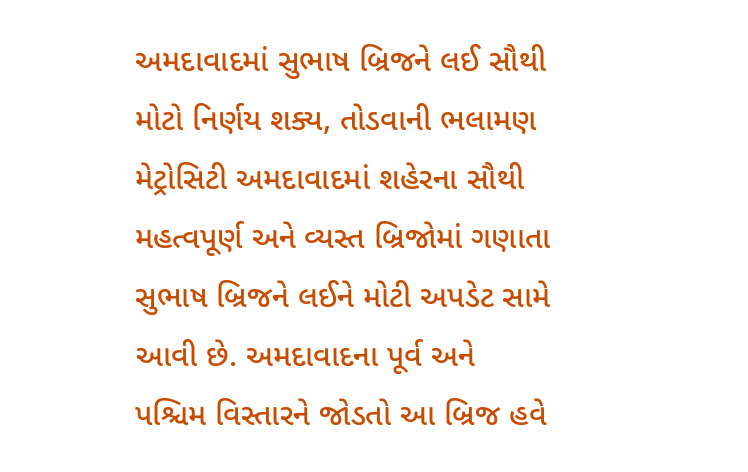અમદાવાદમાં સુભાષ બ્રિજને લઈ સૌથી મોટો નિર્ણય શક્ય, તોડવાની ભલામણ
મેટ્રોસિટી અમદાવાદમાં શહેરના સૌથી મહત્વપૂર્ણ અને વ્યસ્ત બ્રિજોમાં ગણાતા સુભાષ બ્રિજને લઈને મોટી અપડેટ સામે આવી છે. અમદાવાદના પૂર્વ અને પશ્ચિમ વિસ્તારને જોડતો આ બ્રિજ હવે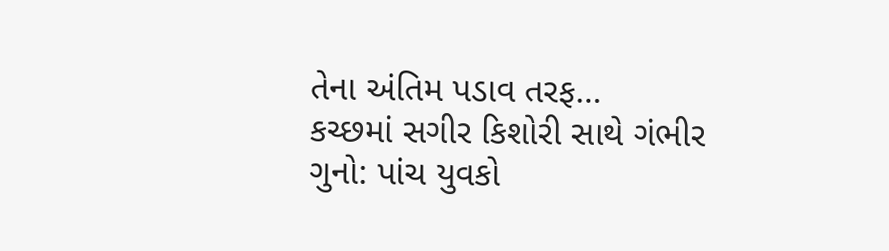તેના અંતિમ પડાવ તરફ…
કચ્છમાં સગીર કિશોરી સાથે ગંભીર ગુનો: પાંચ યુવકો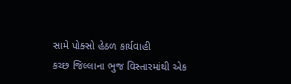સામે પોક્સો હેઠળ કાર્યવાહી
કચ્છ જિલ્લાના ભુજ વિસ્તારમાંથી એક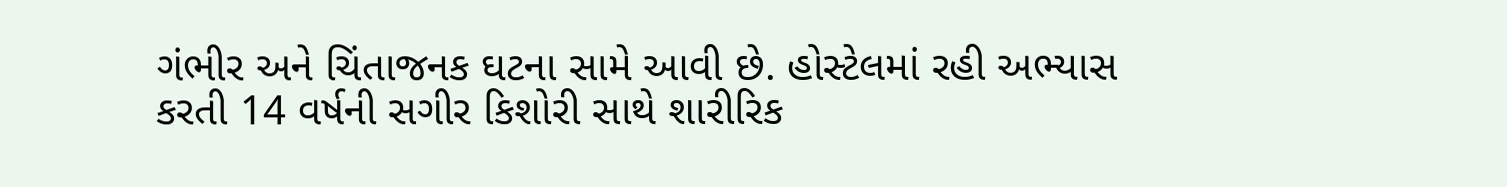ગંભીર અને ચિંતાજનક ઘટના સામે આવી છે. હોસ્ટેલમાં રહી અભ્યાસ કરતી 14 વર્ષની સગીર કિશોરી સાથે શારીરિક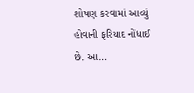શોષણ કરવામાં આવ્યું હોવાની ફરિયાદ નોંધાઈ છે. આ…